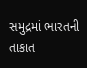સમુદ્રમાં ભારતની તાકાત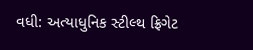વધી: અત્યાધુનિક સ્ટીલ્થ ફ્રિગેટ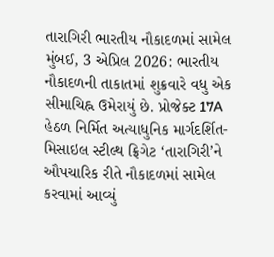તારાગિરી ભારતીય નૌકાદળમાં સામેલ
મુંબઈ, 3 એપ્રિલ 2026: ભારતીય નૌકાદળની તાકાતમાં શુક્રવારે વધુ એક સીમાચિહ્ન ઉમેરાયું છે. પ્રોજેક્ટ 17A હેઠળ નિર્મિત અત્યાધુનિક માર્ગદર્શિત-મિસાઇલ સ્ટીલ્થ ફ્રિગેટ ‘તારાગિરી’ને ઔપચારિક રીતે નૌકાદળમાં સામેલ કરવામાં આવ્યું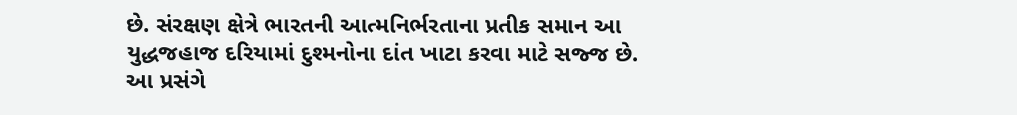છે. સંરક્ષણ ક્ષેત્રે ભારતની આત્મનિર્ભરતાના પ્રતીક સમાન આ યુદ્ધજહાજ દરિયામાં દુશ્મનોના દાંત ખાટા કરવા માટે સજ્જ છે. આ પ્રસંગે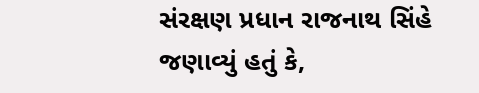સંરક્ષણ પ્રધાન રાજનાથ સિંહે જણાવ્યું હતું કે,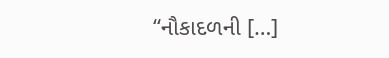“નૌકાદળની […]